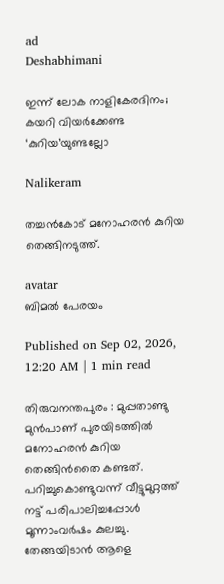ad
Deshabhimani

ഇന്ന്‌ ലോക നാളികേരദിനം; കയറി വിയർക്കേണ്ട
‘കുറിയ’യുണ്ടല്ലോ

Nalikeram

തച്ചൻകോട്‌ മനോഹരൻ കുറിയ തെങ്ങിനടുത്ത്‌.

avatar
ബിമൽ പേരയം

Published on Sep 02, 2026, 12:20 AM | 1 min read

തിരുവനന്തപുരം : മുപ്പതാണ്ടു മുൻപാണ്‌ പുരയിടത്തിൽ മനോഹരൻ കുറിയ തെങ്ങിൻതൈ കണ്ടത്‌. പറിച്ചുകൊണ്ടുവന്ന്‌ വീട്ടുമുറ്റത്ത്‌ നട്ട്‌ പരിപാലിച്ചപ്പോൾ മൂന്നാംവർഷം കുലച്ചു. തേങ്ങയിടാൻ ആളെ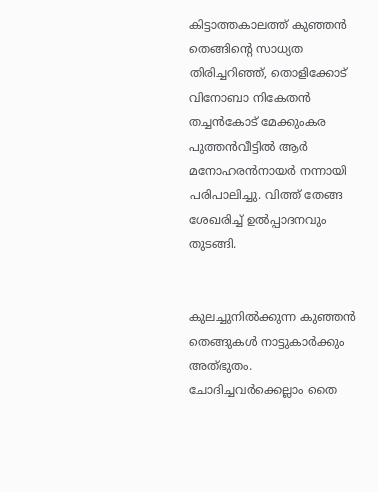കിട്ടാത്തകാലത്ത്‌ കുഞ്ഞൻ തെങ്ങിന്റെ സാധ്യത തിരിച്ചറിഞ്ഞ്‌, തൊളിക്കോട്‌ വിനോബാ നികേതൻ തച്ചൻകോട്‌ മേക്കുംകര പുത്തൻവീട്ടിൽ ആർ മനോഹരൻനായർ നന്നായി പരിപാലിച്ചു. വിത്ത്‌ തേങ്ങ ശേഖരിച്ച്‌ ഉൽപ്പാദനവും തുടങ്ങി.


കുലച്ചുനിൽക്കുന്ന കുഞ്ഞൻ തെങ്ങുകൾ നാട്ടുകാർക്കും അത്‌ഭുതം. ചോദിച്ചവർക്കെല്ലാം തൈ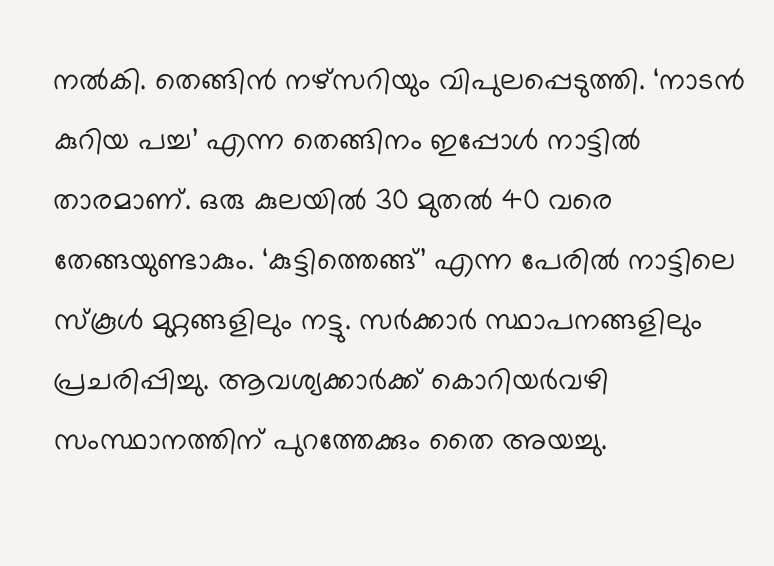നൽകി. തെങ്ങിൻ നഴ്‌സറിയും വിപുലപ്പെടുത്തി. ‘നാടൻ കുറിയ പച്ച’ എന്ന തെങ്ങിനം ഇപ്പോൾ നാട്ടിൽ താരമാണ്‌. ഒരു കുലയിൽ 30 മുതൽ 40 വരെ തേങ്ങയുണ്ടാകും. ‘കുട്ടിത്തെങ്ങ്‌’ എന്ന പേരിൽ നാട്ടിലെ സ്‌കൂൾ മുറ്റങ്ങളിലും നട്ടു. സർക്കാർ സ്ഥാപനങ്ങളിലും പ്രചരിപ്പിച്ചു. ആവശ്യക്കാർക്ക്‌ കൊറിയർവഴി സംസ്ഥാനത്തിന്‌ പുറത്തേക്കും തൈ അയച്ചു.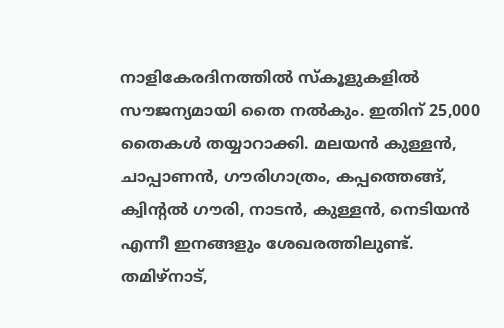നാളികേരദിനത്തിൽ സ്‌കൂളുകളില്‍ സ‍ൗജന്യമായി തൈ നൽകും. ഇതിന് 25,000 തൈകൾ തയ്യാറാക്കി. മലയൻ കുള്ളൻ, ചാപ്പാണൻ, ഗ‍ൗരിഗാത്രം, കപ്പത്തെങ്ങ്‌, ക്വിന്റൽ ഗ‍ൗരി, നാടൻ, കുള്ളൻ, നെടിയൻ എന്നീ ഇനങ്ങളും ശേഖരത്തിലുണ്ട്‌. തമിഴ്‌നാട്‌,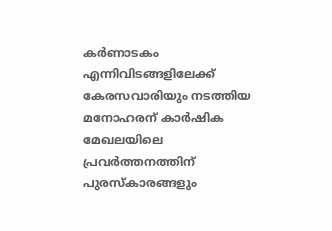കർണാടകം എന്നിവിടങ്ങളിലേക്ക്‌ കേരസവാരിയും നടത്തിയ മനോഹരന് കാർഷിക മേഖലയിലെ പ്രവർത്തനത്തിന്‌ പുരസ്‌കാരങ്ങളും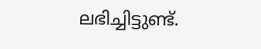ലഭിച്ചിട്ടുണ്ട്.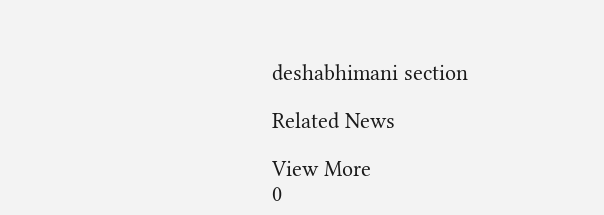deshabhimani section

Related News

View More
0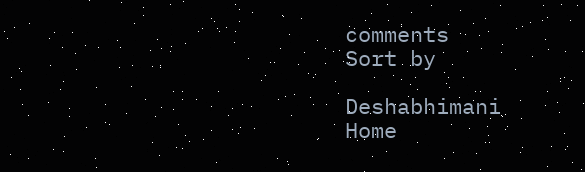comments
Sort by

Deshabhimani
Home